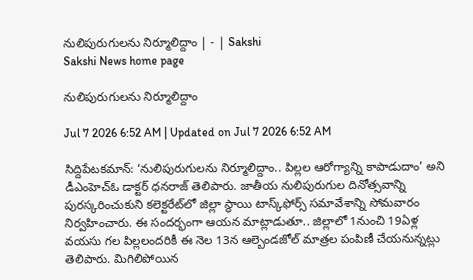నులిపురుగులను నిర్మూలిద్దాం | - | Sakshi
Sakshi News home page

నులిపురుగులను నిర్మూలిద్దాం

Jul 7 2026 6:52 AM | Updated on Jul 7 2026 6:52 AM

సిద్దిపేటకమాన్‌: ‘నులిపురుగులను నిర్మూలిద్దాం.. పిల్లల ఆరోగ్యాన్ని కాపాడుదాం’ అని డీఎంహెచ్‌ఓ డాక్టర్‌ ధనరాజ్‌ తెలిపారు. జాతీయ నులిపురుగుల దినోత్సవాన్ని పురస్కరించుకుని కలెక్టరేట్‌లో జిల్లా స్థాయి టాస్క్‌ఫోర్స్‌ సమావేశాన్ని సోమవారం నిర్వహించారు. ఈ సందర్భంగా ఆయన మాట్లాడుతూ.. జిల్లాలో 1నుంచి 19ఏళ్ల వయసు గల పిల్లలందరికీ ఈ నెల 13న ఆల్బెండజోల్‌ మాత్రల పంపిణీ చేయనున్నట్లు తెలిపారు. మిగిలిపోయిన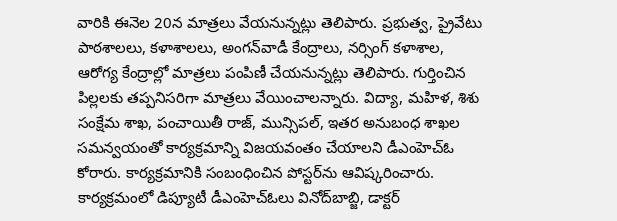వారికి ఈనెల 20న మాత్రలు వేయనున్నట్లు తెలిపారు. ప్రభుత్వ, ప్రైవేటు పాఠశాలలు, కళాశాలలు, అంగన్‌వాడీ కేంద్రాలు, నర్సింగ్‌ కళాశాల, ఆరోగ్య కేంద్రాల్లో మాత్రలు పంపిణీ చేయనున్నట్లు తెలిపారు. గుర్తించిన పిల్లలకు తప్పనిసరిగా మాత్రలు వేయించాలన్నారు. విద్యా, మహిళ, శిశు సంక్షేమ శాఖ, పంచాయితీ రాజ్‌, మున్సిపల్‌, ఇతర అనుబంధ శాఖల సమన్వయంతో కార్యక్రమాన్ని విజయవంతం చేయాలని డీఎంహెచ్‌ఓ కోరారు. కార్యక్రమానికి సంబంధించిన పోస్టర్‌ను ఆవిష్కరించారు. కార్యక్రమంలో డిప్యూటీ డీఎంహెచ్‌ఓలు వినోద్‌బాబ్జి, డాక్టర్‌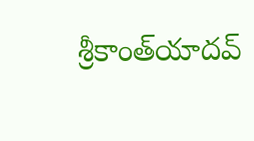శ్రీకాంత్‌యాదవ్‌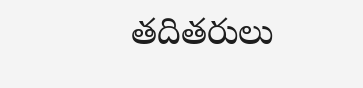తదితరులు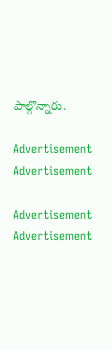పాల్గొన్నారు.

Advertisement
Advertisement

Advertisement
Advertisement